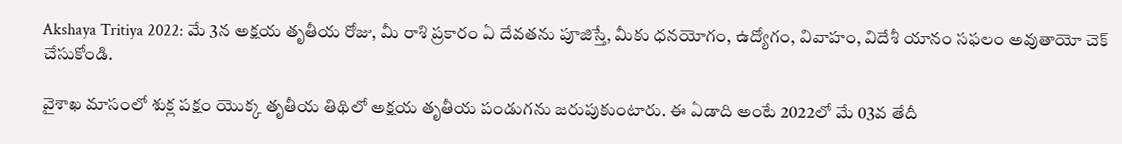Akshaya Tritiya 2022: మే 3న అక్షయ తృతీయ రోజు, మీ రాశి ప్రకారం ఏ దేవతను పూజిస్తే, మీకు ధనయోగం, ఉద్యోగం, వివాహం, విదేశీ యానం సఫలం అవుతాయో చెక్ చేసుకోండి.

వైశాఖ మాసంలో శుక్ల పక్షం యొక్క తృతీయ తిథిలో అక్షయ తృతీయ పండుగను జరుపుకుంటారు. ఈ ఏడాది అంటే 2022లో మే 03వ తేదీ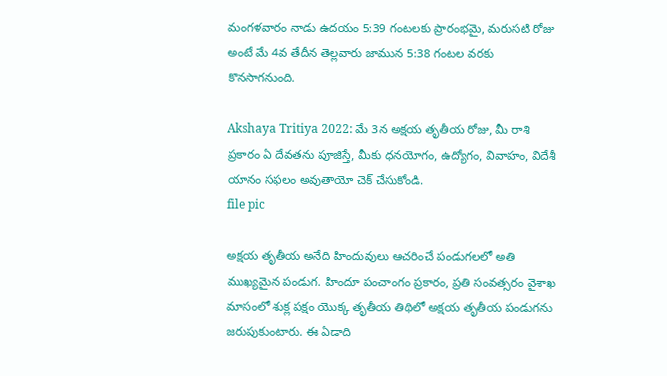మంగళవారం నాడు ఉదయం 5:39 గంటలకు ప్రారంభమై, మరుసటి రోజు అంటే మే 4వ తేదీన తెల్లవారు జామున 5:38 గంటల వరకు కొనసాగనుంది.

Akshaya Tritiya 2022: మే 3న అక్షయ తృతీయ రోజు, మీ రాశి ప్రకారం ఏ దేవతను పూజిస్తే, మీకు ధనయోగం, ఉద్యోగం, వివాహం, విదేశీ యానం సఫలం అవుతాయో చెక్ చేసుకోండి.
file pic

అక్షయ తృతీయ అనేది హిందువులు ఆచరించే పండుగలలో అతి ముఖ్యమైన పండుగ. హిందూ పంచాంగం ప్రకారం, ప్రతి సంవత్సరం వైశాఖ మాసంలో శుక్ల పక్షం యొక్క తృతీయ తిథిలో అక్షయ తృతీయ పండుగను జరుపుకుంటారు. ఈ ఏడాది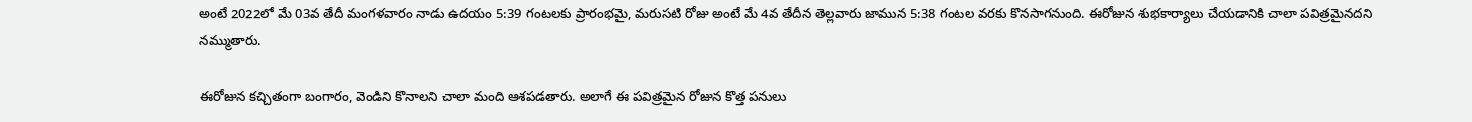అంటే 2022లో మే 03వ తేదీ మంగళవారం నాడు ఉదయం 5:39 గంటలకు ప్రారంభమై, మరుసటి రోజు అంటే మే 4వ తేదీన తెల్లవారు జామున 5:38 గంటల వరకు కొనసాగనుంది. ఈరోజున శుభకార్యాలు చేయడానికి చాలా పవిత్రమైనదని నమ్ముతారు.

ఈరోజున కచ్చితంగా బంగారం, వెండిని కొనాలని చాలా మంది ఆశపడతారు. అలాగే ఈ పవిత్రమైన రోజున కొత్త పనులు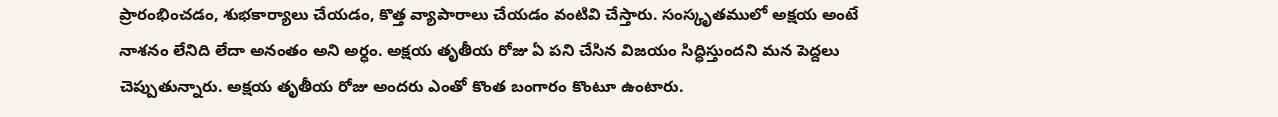ప్రారంభించడం, శుభకార్యాలు చేయడం, కొత్త వ్యాపారాలు చేయడం వంటివి చేస్తారు. సంస్కృతములో అక్షయ అంటే నాశనం లేనిది లేదా అనంతం అని అర్ధం. అక్షయ తృతీయ రోజు ఏ పని చేసిన విజయం సిద్ధిస్తుందని మన పెద్దలు చెప్పుతున్నారు. అక్షయ తృతీయ రోజు అందరు ఎంతో కొంత బంగారం కొంటూ ఉంటారు.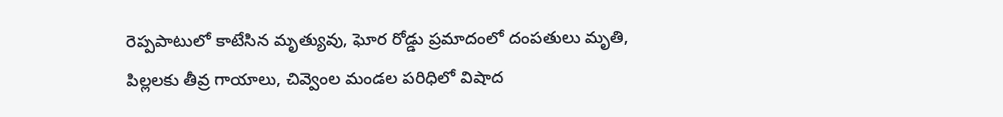రెప్పపాటులో కాటేసిన మృత్యువు, ఘోర రోడ్డు ప్రమాదంలో దంపతులు మృతి, పిల్లలకు తీవ్ర గాయాలు, చివ్వెంల మండల పరిధిలో విషాద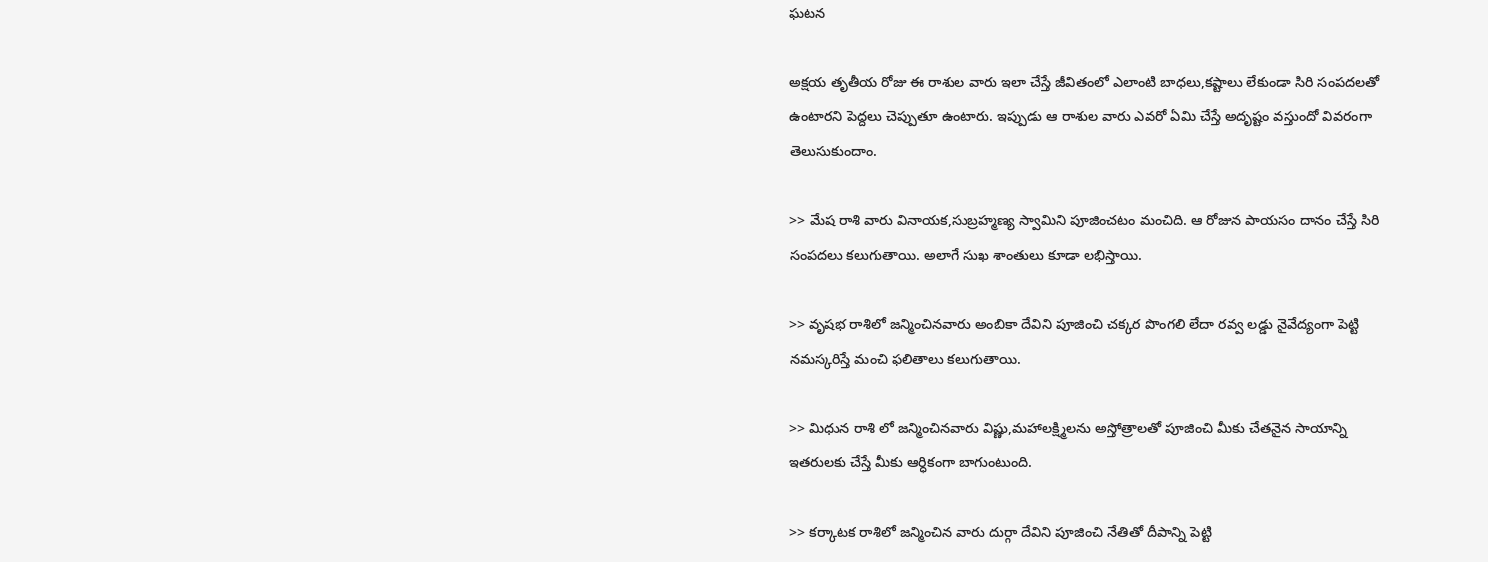ఘటన

అక్షయ తృతీయ రోజు ఈ రాశుల వారు ఇలా చేస్తే జీవితంలో ఎలాంటి బాధలు,కష్టాలు లేకుండా సిరి సంపదలతో ఉంటారని పెద్దలు చెప్పుతూ ఉంటారు. ఇప్పుడు ఆ రాశుల వారు ఎవరో ఏమి చేస్తే అదృష్టం వస్తుందో వివరంగా తెలుసుకుందాం.

>> మేష రాశి వారు వినాయక,సుబ్రహ్మణ్య స్వామిని పూజించటం మంచిది. ఆ రోజున పాయసం దానం చేస్తే సిరి సంపదలు కలుగుతాయి. అలాగే సుఖ శాంతులు కూడా లభిస్తాయి.

>> వృషభ రాశిలో జన్మించినవారు అంబికా దేవిని పూజించి చక్కర పొంగలి లేదా రవ్వ లడ్డు నైవేద్యంగా పెట్టి నమస్కరిస్తే మంచి ఫలితాలు కలుగుతాయి.

>> మిధున రాశి లో జన్మించినవారు విష్ణు,మహాలక్ష్మిలను అస్తోత్రాలతో పూజించి మీకు చేతనైన సాయాన్ని ఇతరులకు చేస్తే మీకు ఆర్ధికంగా బాగుంటుంది.

>> కర్కాటక రాశిలో జన్మించిన వారు దుర్గా దేవిని పూజించి నేతితో దీపాన్ని పెట్టి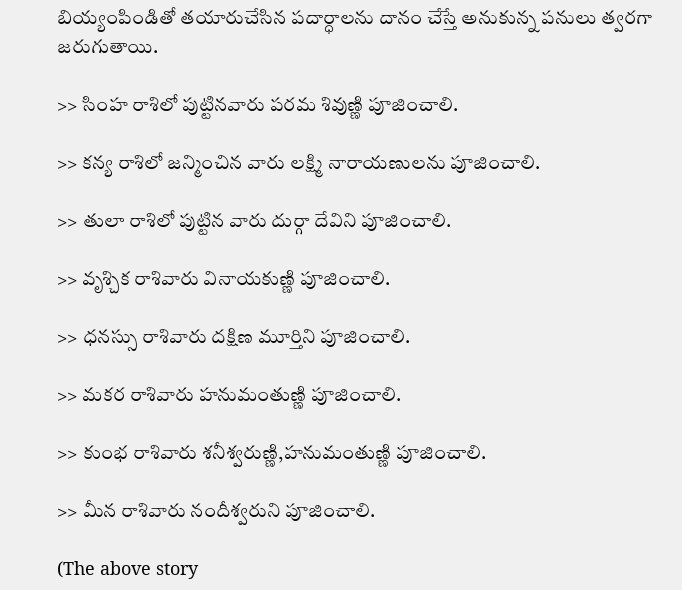బియ్యంపిండితో తయారుచేసిన పదార్ధాలను దానం చేస్తే అనుకున్న పనులు త్వరగా జరుగుతాయి.

>> సింహ రాశిలో పుట్టినవారు పరమ శివుణ్ణి పూజించాలి.

>> కన్య రాశిలో జన్మించిన వారు లక్ష్మి నారాయణులను పూజించాలి.

>> తులా రాశిలో పుట్టిన వారు దుర్గా దేవిని పూజించాలి.

>> వృశ్చిక రాశివారు వినాయకుణ్ణి పూజించాలి.

>> ధనస్సు రాశివారు దక్షిణ మూర్తిని పూజించాలి.

>> మకర రాశివారు హనుమంతుణ్ణి పూజించాలి.

>> కుంభ రాశివారు శనీశ్వరుణ్ణి,హనుమంతుణ్ణి పూజించాలి.

>> మీన రాశివారు నందీశ్వరుని పూజించాలి.

(The above story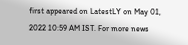first appeared on LatestLY on May 01, 2022 10:59 AM IST. For more news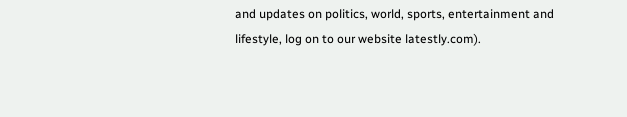and updates on politics, world, sports, entertainment and lifestyle, log on to our website latestly.com).